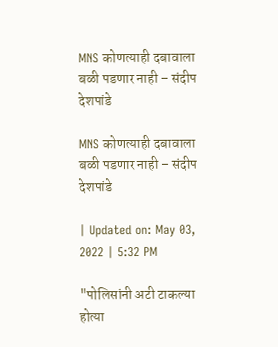MNS कोणत्याही दबावाला बळी पडणार नाही – संदीप देशपांडे

MNS कोणत्याही दबावाला बळी पडणार नाही – संदीप देशपांडे

| Updated on: May 03, 2022 | 5:32 PM

"पोलिसांनी अटी टाकल्या होत्या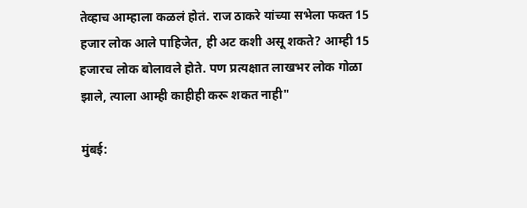तेव्हाच आम्हाला कळलं होतं. राज ठाकरे यांच्या सभेला फक्त 15 हजार लोक आले पाहिजेत, ही अट कशी असू शकते? आम्ही 15 हजारच लोक बोलावले होते. पण प्रत्यक्षात लाखभर लोक गोळा झाले, त्याला आम्ही काहीही करू शकत नाही"

मुंबई: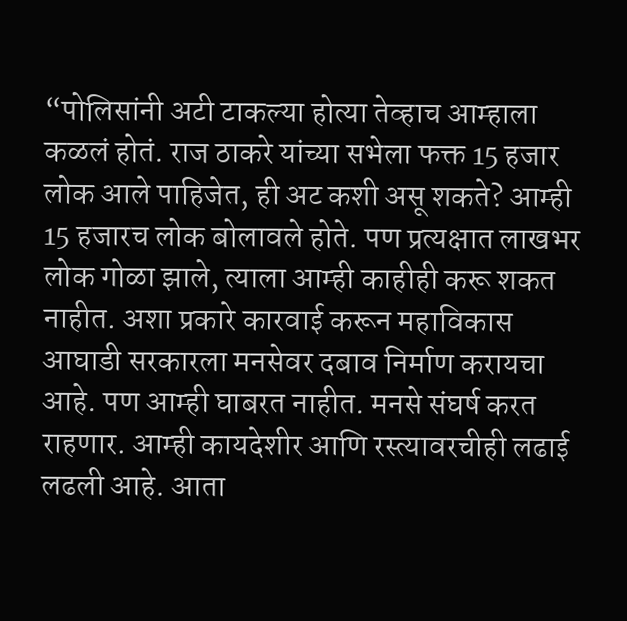“पोलिसांनी अटी टाकल्या होत्या तेव्हाच आम्हाला कळलं होतं. राज ठाकरे यांच्या सभेला फक्त 15 हजार लोक आले पाहिजेत, ही अट कशी असू शकते? आम्ही 15 हजारच लोक बोलावले होते. पण प्रत्यक्षात लाखभर लोक गोळा झाले, त्याला आम्ही काहीही करू शकत नाहीत. अशा प्रकारे कारवाई करून महाविकास आघाडी सरकारला मनसेवर दबाव निर्माण करायचा आहे. पण आम्ही घाबरत नाहीत. मनसे संघर्ष करत राहणार. आम्ही कायदेशीर आणि रस्त्यावरचीही लढाई लढली आहे. आता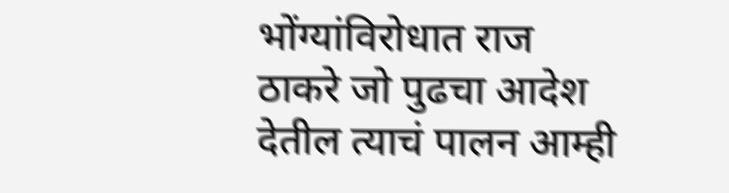भोंग्यांविरोधात राज ठाकरे जो पुढचा आदेश देतील त्याचं पालन आम्ही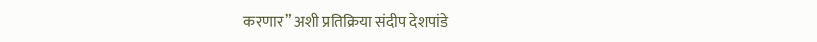करणार” अशी प्रतिक्रिया संदीप देशपांडे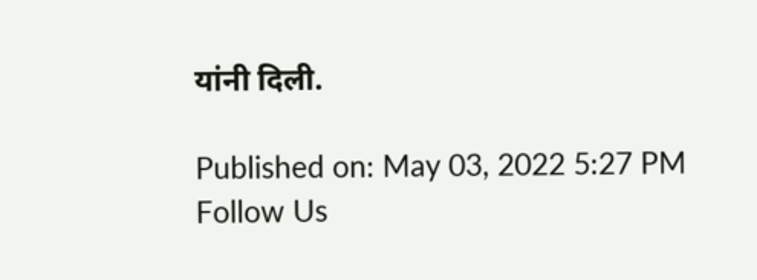यांनी दिली.

Published on: May 03, 2022 5:27 PM
Follow Us